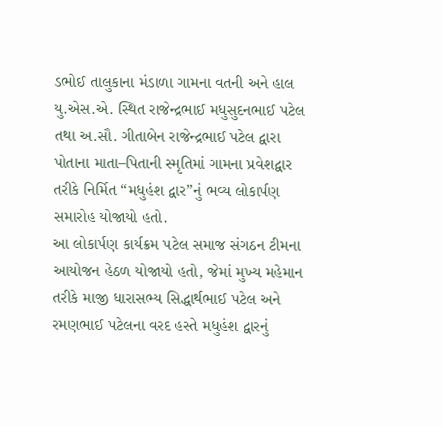ડભોઈ તાલુકાના મંડાળા ગામના વતની અને હાલ યુ.એસ.એ. સ્થિત રાજેન્દ્રભાઈ મધુસુદનભાઈ પટેલ તથા અ.સૌ. ગીતાબેન રાજેન્દ્રભાઈ પટેલ દ્વારા પોતાના માતા–પિતાની સ્મૃતિમાં ગામના પ્રવેશદ્વાર તરીકે નિર્મિત “મધુહંશ દ્વાર”નું ભવ્ય લોકાર્પણ સમારોહ યોજાયો હતો.
આ લોકાર્પણ કાર્યક્રમ પટેલ સમાજ સંગઠન ટીમના આયોજન હેઠળ યોજાયો હતો, જેમાં મુખ્ય મહેમાન તરીકે માજી ધારાસભ્ય સિદ્ધાર્થભાઈ પટેલ અને રમણભાઈ પટેલના વરદ હસ્તે મધુહંશ દ્વારનું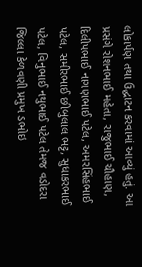લોકાર્પણ તથા ઉદ્ઘાટન કરવામાં આવ્યું હતું. આ પ્રસંગે રોશનભાઈ મહેતા, રાજુભાઈ ચૌહાણ, દિલીપભાઈ નાગણભાઈ પટેલ, અમરસિંહભાઈ પટેલ, સમીરભાઈ છીબુલાલ ભટ્ટ, સુધાકરભાઈ પટેલ, વિનુભાઈ નથુભાઈ પટેલ તેમજ વડોદરા જિલ્લા કેળવણી પ્રમુખ ડભોઇ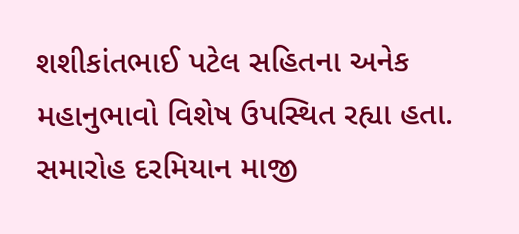શશીકાંતભાઈ પટેલ સહિતના અનેક મહાનુભાવો વિશેષ ઉપસ્થિત રહ્યા હતા.
સમારોહ દરમિયાન માજી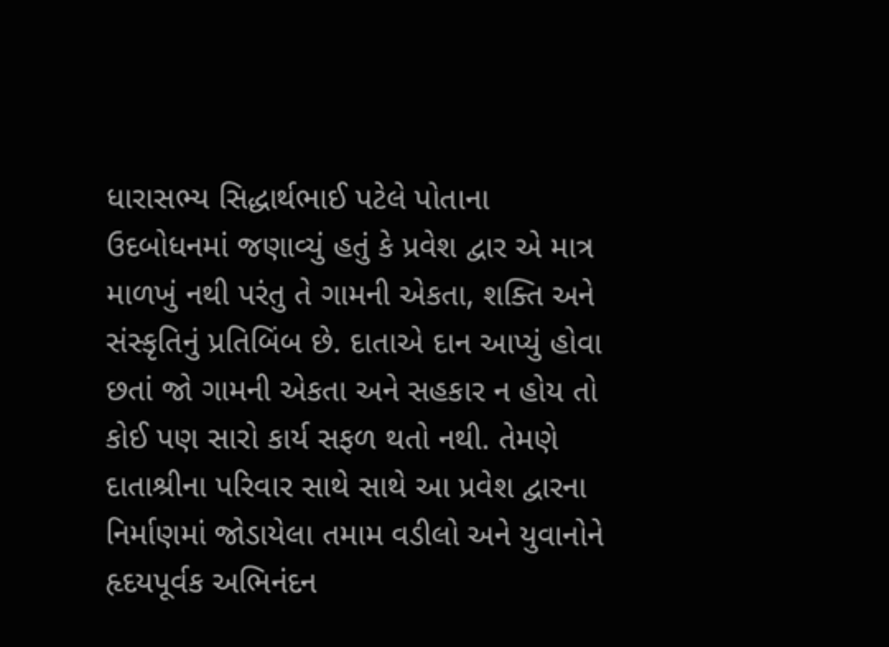ધારાસભ્ય સિદ્ધાર્થભાઈ પટેલે પોતાના ઉદબોધનમાં જણાવ્યું હતું કે પ્રવેશ દ્વાર એ માત્ર માળખું નથી પરંતુ તે ગામની એકતા, શક્તિ અને સંસ્કૃતિનું પ્રતિબિંબ છે. દાતાએ દાન આપ્યું હોવા છતાં જો ગામની એકતા અને સહકાર ન હોય તો કોઈ પણ સારો કાર્ય સફળ થતો નથી. તેમણે દાતાશ્રીના પરિવાર સાથે સાથે આ પ્રવેશ દ્વારના નિર્માણમાં જોડાયેલા તમામ વડીલો અને યુવાનોને હૃદયપૂર્વક અભિનંદન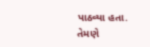પાઠવ્યા હતા.
તેમણે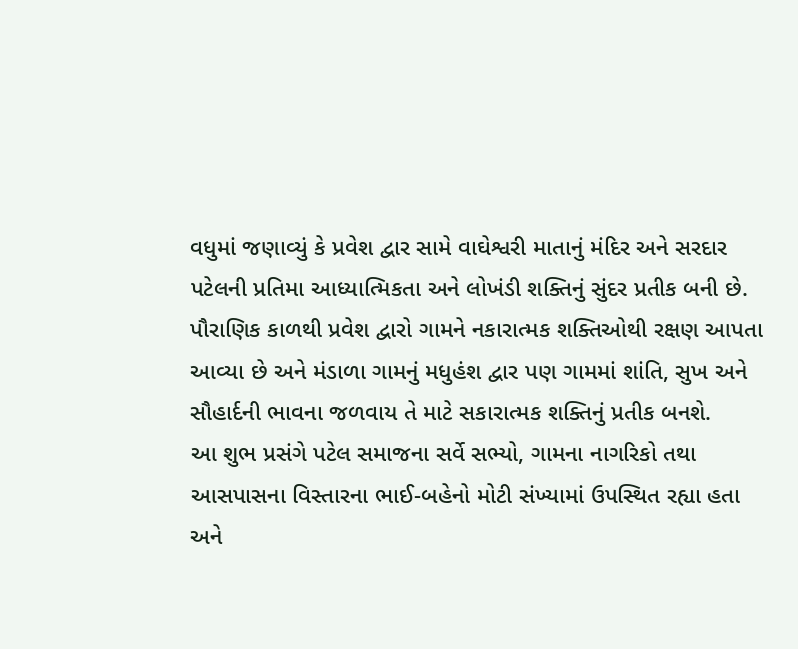વધુમાં જણાવ્યું કે પ્રવેશ દ્વાર સામે વાઘેશ્વરી માતાનું મંદિર અને સરદાર પટેલની પ્રતિમા આધ્યાત્મિકતા અને લોખંડી શક્તિનું સુંદર પ્રતીક બની છે. પૌરાણિક કાળથી પ્રવેશ દ્વારો ગામને નકારાત્મક શક્તિઓથી રક્ષણ આપતા આવ્યા છે અને મંડાળા ગામનું મધુહંશ દ્વાર પણ ગામમાં શાંતિ, સુખ અને સૌહાર્દની ભાવના જળવાય તે માટે સકારાત્મક શક્તિનું પ્રતીક બનશે.
આ શુભ પ્રસંગે પટેલ સમાજના સર્વે સભ્યો, ગામના નાગરિકો તથા આસપાસના વિસ્તારના ભાઈ-બહેનો મોટી સંખ્યામાં ઉપસ્થિત રહ્યા હતા અને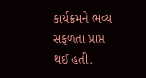કાર્યક્રમને ભવ્ય સફળતા પ્રાપ્ત થઈ હતી.